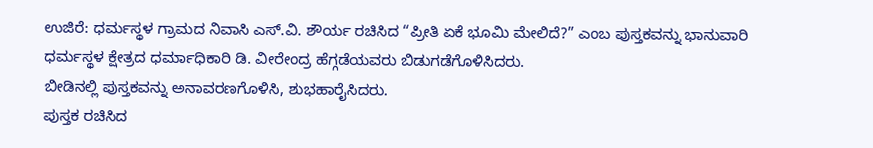ಉಜಿರೆ: ಧರ್ಮಸ್ಥಳ ಗ್ರಾಮದ ನಿವಾಸಿ ಎಸ್.ವಿ. ಶೌರ್ಯ ರಚಿಸಿದ “ಪ್ರೀತಿ ಏಕೆ ಭೂಮಿ ಮೇಲಿದೆ?” ಎಂಬ ಪುಸ್ತಕವನ್ನು ಭಾನುವಾರಿ ಧರ್ಮಸ್ಥಳ ಕ್ಷೇತ್ರದ ಧರ್ಮಾಧಿಕಾರಿ ಡಿ. ವೀರೇಂದ್ರ ಹೆಗ್ಗಡೆಯವರು ಬಿಡುಗಡೆಗೊಳಿಸಿದರು.
ಬೀಡಿನಲ್ಲಿ ಪುಸ್ತಕವನ್ನು ಅನಾವರಣಗೊಳಿಸಿ, ಶುಭಹಾರೈಸಿದರು.
ಪುಸ್ತಕ ರಚಿಸಿದ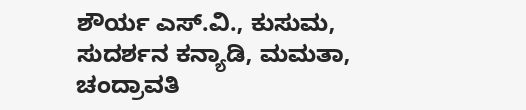ಶೌರ್ಯ ಎಸ್.ವಿ., ಕುಸುಮ, ಸುದರ್ಶನ ಕನ್ಯಾಡಿ, ಮಮತಾ, ಚಂದ್ರಾವತಿ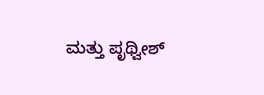ಮತ್ತು ಪೃಥ್ವೀಶ್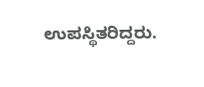ಉಪಸ್ಥಿತರಿದ್ದರು.